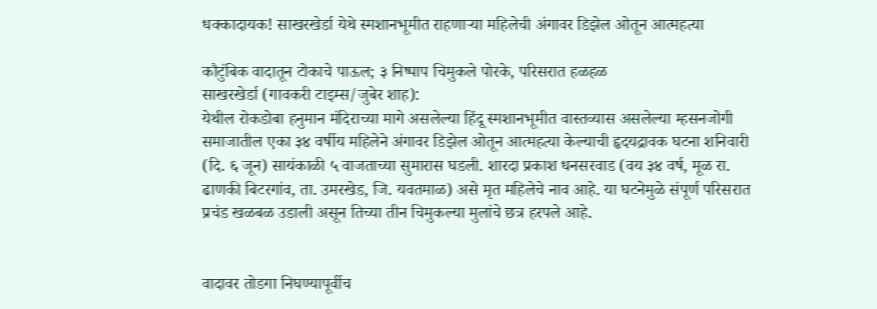धक्कादायक! साखरखेर्डा येथे स्मशानभूमीत राहणाऱ्या महिलेची अंगावर डिझेल ओतून आत्महत्या

कौटुंबिक वादातून टोकाचे पाऊल; ३ निष्पाप चिमुकले पोरके, परिसरात हळहळ
साखरखेर्डा (गावकरी टाइम्स/जुबेर शाह):
येथील रोकडोबा हनुमान मंदिराच्या मागे असलेल्या हिंदू स्मशानभूमीत वास्तव्यास असलेल्या म्हसनजोगी समाजातील एका ३४ वर्षीय महिलेने अंगावर डिझेल ओतून आत्महत्या केल्याची हृदयद्रावक घटना शनिवारी (दि. ६ जून) सायंकाळी ५ वाजताच्या सुमारास घडली. शारदा प्रकाश धनसरवाड (वय ३४ वर्ष, मूळ रा. ढाणकी बिटरगांव, ता. उमरखेड, जि. यवतमाळ) असे मृत महिलेचे नाव आहे. या घटनेमुळे संपूर्ण परिसरात प्रचंड खळबळ उडाली असून तिच्या तीन चिमुकल्या मुलांचे छत्र हरपले आहे.


वादावर तोडगा निघण्यापूर्वीच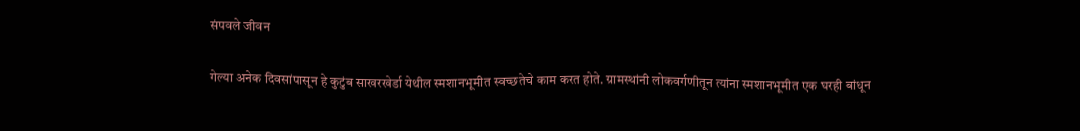संपवले जीवन

गेल्या अनेक दिवसांपासून हे कुटुंब साखरखेर्डा येथील स्मशानभूमीत स्वच्छतेचे काम करत होते. ग्रामस्थांनी लोकवर्गणीतून त्यांना स्मशानभूमीत एक घरही बांधून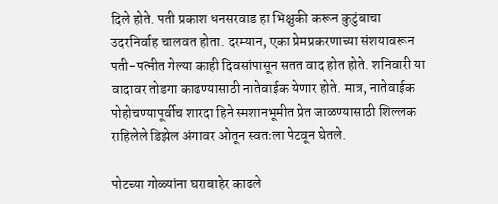दिले होते. पती प्रकाश धनसरवाड हा भिक्षुकी करून कुटुंबाचा उदरनिर्वाह चालवत होता. दरम्यान, एका प्रेमप्रकरणाच्या संशयावरून पती-पत्नीत गेल्या काही दिवसांपासून सतत वाद होत होते. शनिवारी या वादावर तोडगा काढण्यासाठी नातेवाईक येणार होते. मात्र, नातेवाईक पोहोचण्यापूर्वीच शारदा हिने स्मशानभूमीत प्रेत जाळण्यासाठी शिल्लक राहिलेले डिझेल अंगावर ओतून स्वतःला पेटवून घेतले.

पोटच्या गोळ्यांना घराबाहेर काढले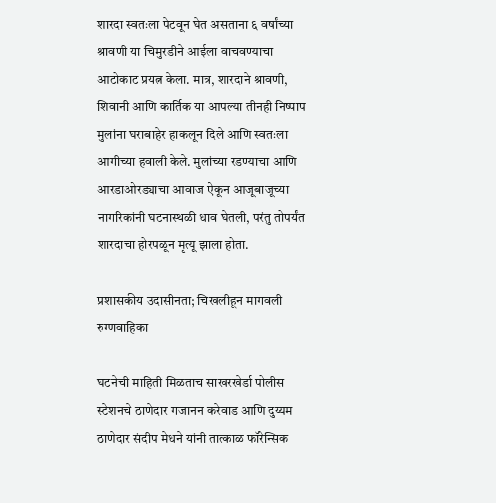शारदा स्वतःला पेटवून घेत असताना ६ वर्षांच्या श्रावणी या चिमुरडीने आईला वाचवण्याचा आटोकाट प्रयत्न केला. मात्र, शारदाने श्रावणी, शिवानी आणि कार्तिक या आपल्या तीनही निष्पाप मुलांना घराबाहेर हाकलून दिले आणि स्वतःला आगीच्या हवाली केले. मुलांच्या रडण्याचा आणि आरडाओरड्याचा आवाज ऐकून आजूबाजूच्या नागरिकांनी घटनास्थळी धाव घेतली, परंतु तोपर्यंत शारदाचा होरपळून मृत्यू झाला होता.

प्रशासकीय उदासीनता; चिखलीहून मागवली रुग्णवाहिका

घटनेची माहिती मिळताच साखरखेर्डा पोलीस स्टेशनचे ठाणेदार गजानन करेवाड आणि दुय्यम ठाणेदार संदीप मेधने यांनी तात्काळ फॉरेन्सिक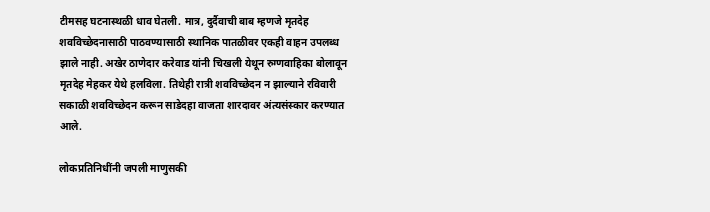टीमसह घटनास्थळी धाव घेतली. मात्र, दुर्दैवाची बाब म्हणजे मृतदेह शवविच्छेदनासाठी पाठवण्यासाठी स्थानिक पातळीवर एकही वाहन उपलब्ध झाले नाही. अखेर ठाणेदार करेवाड यांनी चिखली येथून रुग्णवाहिका बोलावून मृतदेह मेहकर येथे हलविला. तिथेही रात्री शवविच्छेदन न झाल्याने रविवारी सकाळी शवविच्छेदन करून साडेदहा वाजता शारदावर अंत्यसंस्कार करण्यात आले.

लोकप्रतिनिधींनी जपली माणुसकी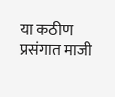या कठीण प्रसंगात माजी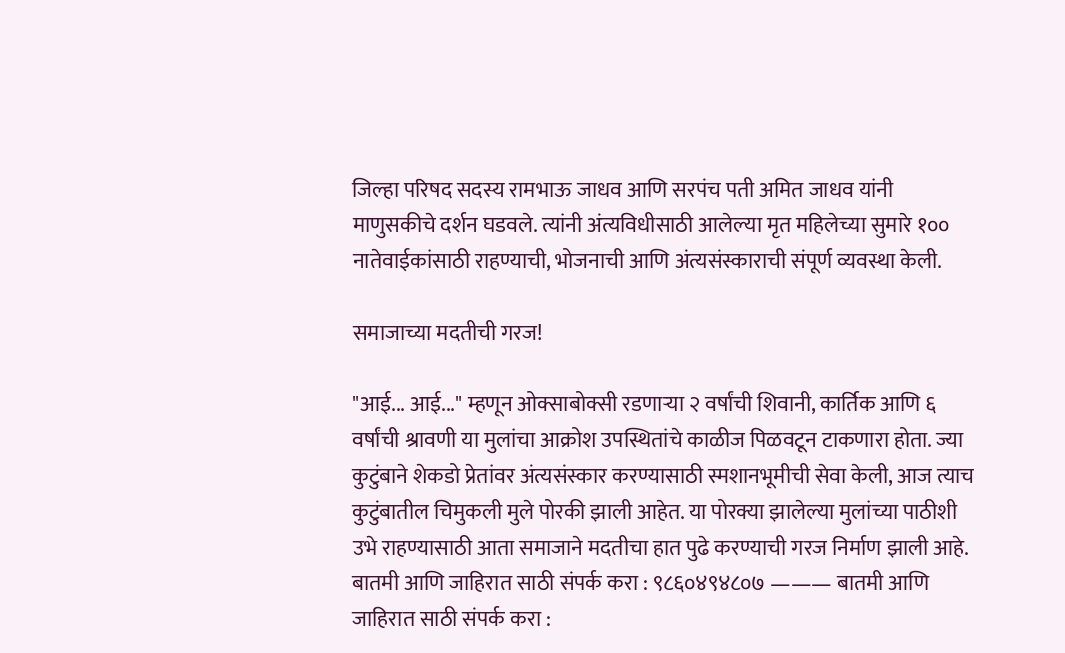जिल्हा परिषद सदस्य रामभाऊ जाधव आणि सरपंच पती अमित जाधव यांनी माणुसकीचे दर्शन घडवले. त्यांनी अंत्यविधीसाठी आलेल्या मृत महिलेच्या सुमारे १०० नातेवाईकांसाठी राहण्याची, भोजनाची आणि अंत्यसंस्काराची संपूर्ण व्यवस्था केली.

समाजाच्या मदतीची गरज!

"आई... आई..." म्हणून ओक्साबोक्सी रडणाऱ्या २ वर्षांची शिवानी, कार्तिक आणि ६ वर्षांची श्रावणी या मुलांचा आक्रोश उपस्थितांचे काळीज पिळवटून टाकणारा होता. ज्या कुटुंबाने शेकडो प्रेतांवर अंत्यसंस्कार करण्यासाठी स्मशानभूमीची सेवा केली, आज त्याच कुटुंबातील चिमुकली मुले पोरकी झाली आहेत. या पोरक्या झालेल्या मुलांच्या पाठीशी उभे राहण्यासाठी आता समाजाने मदतीचा हात पुढे करण्याची गरज निर्माण झाली आहे.
बातमी आणि जाहिरात साठी संपर्क करा : ९८६०४९४८०७ ——— बातमी आणि जाहिरात साठी संपर्क करा :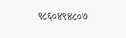९८६०४९४८०७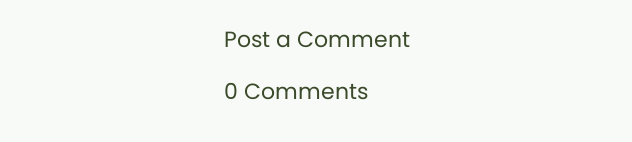Post a Comment

0 Comments